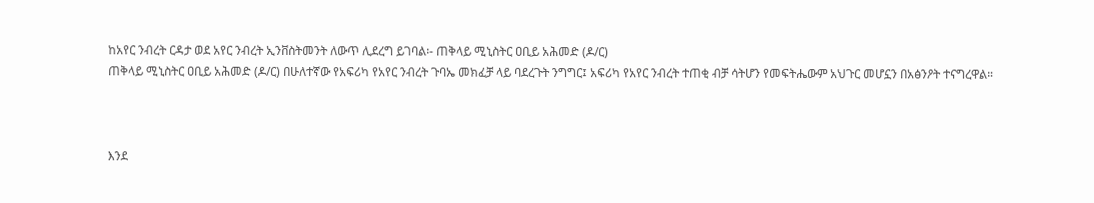ከአየር ንብረት ርዳታ ወደ አየር ንብረት ኢንቨስትመንት ለውጥ ሊደረግ ይገባል፡- ጠቅላይ ሚኒስትር ዐቢይ አሕመድ (ዶ/ር)
ጠቅላይ ሚኒስትር ዐቢይ አሕመድ (ዶ/ር) በሁለተኛው የአፍሪካ የአየር ንብረት ጉባኤ መክፈቻ ላይ ባደረጉት ንግግር፤ አፍሪካ የአየር ንብረት ተጠቂ ብቻ ሳትሆን የመፍትሔውም አህጉር መሆኗን በአፅንዖት ተናግረዋል።



እንደ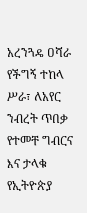አረንጓዴ ዐሻራ የችግኝ ተከላ ሥራ፣ ለአየር ንብረት ጥበቃ የተመቸ ግብርና እና ታላቁ የኢትዮጵያ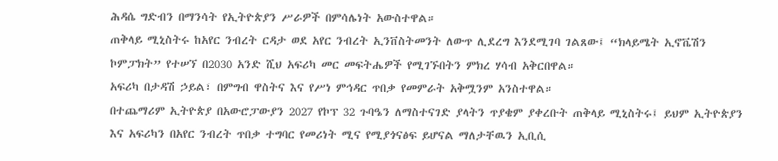ሕዳሴ ግድብን በማንሳት የኢትዮጵያን ሥራዎች በምሳሌነት አውስተዋል።
ጠቅላይ ሚኒስትሩ ከአየር ንብረት ርዳታ ወደ አየር ንብረት ኢንቨስትመንት ለውጥ ሊደረግ እንደሚገባ ገልጸው፤ “ክላይሜት ኢኖቬሽን ኮምፓክት” የተሠኘ በ2030 አንድ ሺህ አፍሪካ መር መፍትሔዎች የሚገኙበትን ምክረ ሃሳብ አቅርበዋል።
አፍሪካ በታዳሽ ኃይል፣ በምግብ ዋስትና እና የሥነ ምኅዳር ጥበቃ የመምራት አቅሟንም አንስተዋል።
በተጨማሪም ኢትዮጵያ በአውሮፓውያን 2027 የኮፕ 32 ጉባዔን ለማስተናገድ ያላትን ጥያቄም ያቀረቡት ጠቅላይ ሚኒስትሩ፤ ይህም ኢትዮጵያን እና አፍሪካን በአየር ንብረት ጥበቃ ተግባር የመሪነት ሚና የሚያጎናፅፍ ይሆናል ማለታቸዉን ኢቢሲ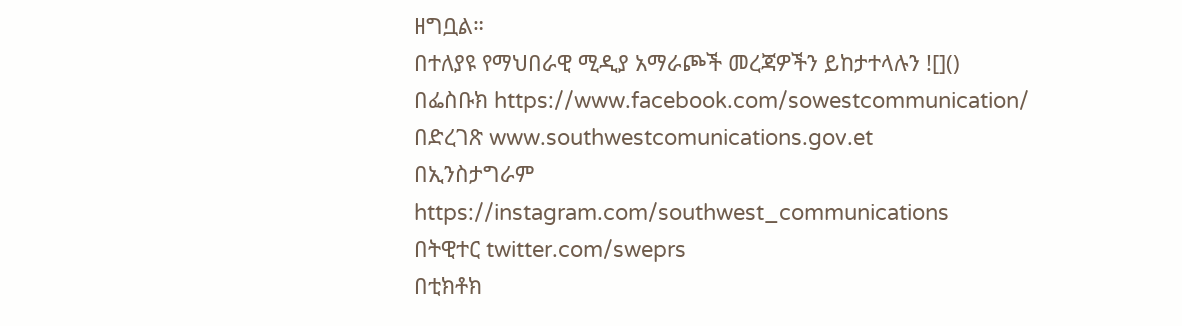ዘግቧል።
በተለያዩ የማህበራዊ ሚዲያ አማራጮች መረጃዎችን ይከታተላሉን ![]()
በፌስቡክ https://www.facebook.com/sowestcommunication/
በድረገጽ www.southwestcomunications.gov.et
በኢንስታግራም https://instagram.com/southwest_communications
በትዊተር twitter.com/sweprs
በቲክቶክ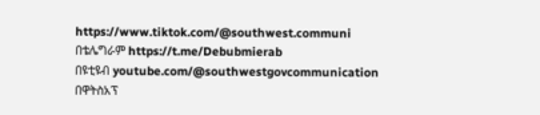https://www.tiktok.com/@southwest.communi
በቴሌግራም https://t.me/Debubmierab
በዩቲዩብ youtube.com/@southwestgovcommunication
በዋትስአፕ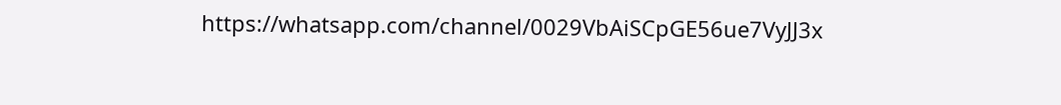https://whatsapp.com/channel/0029VbAiSCpGE56ue7VyJJ3x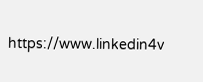https://www.linkedin4v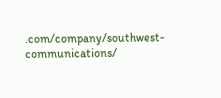.com/company/southwest-communications/